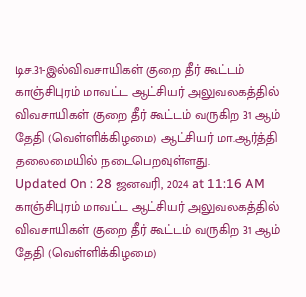டிச.31-இல்விவசாயிகள் குறை தீர் கூட்டம்
காஞ்சிபுரம் மாவட்ட ஆட்சியர் அலுவலகத்தில் விவசாயிகள் குறை தீர் கூட்டம் வருகிற 31 ஆம் தேதி (வெள்ளிக்கிழமை) ஆட்சியர் மா.ஆர்த்தி தலைமையில் நடைபெறவுள்ளது.
Updated On : 28 ஜனவரி, 2024 at 11:16 AM
காஞ்சிபுரம் மாவட்ட ஆட்சியர் அலுவலகத்தில் விவசாயிகள் குறை தீர் கூட்டம் வருகிற 31 ஆம் தேதி (வெள்ளிக்கிழமை)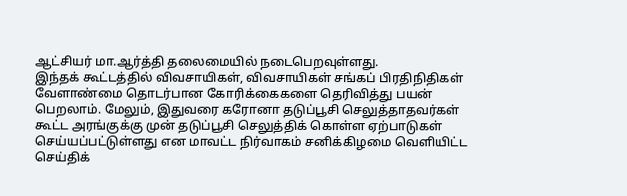ஆட்சியர் மா.ஆர்த்தி தலைமையில் நடைபெறவுள்ளது.
இந்தக் கூட்டத்தில் விவசாயிகள், விவசாயிகள் சங்கப் பிரதிநிதிகள் வேளாண்மை தொடர்பான கோரிக்கைகளை தெரிவித்து பயன் பெறலாம். மேலும், இதுவரை கரோனா தடுப்பூசி செலுத்தாதவர்கள் கூட்ட அரங்குக்கு முன் தடுப்பூசி செலுத்திக் கொள்ள ஏற்பாடுகள் செய்யப்பட்டுள்ளது என மாவட்ட நிர்வாகம் சனிக்கிழமை வெளியிட்ட செய்திக்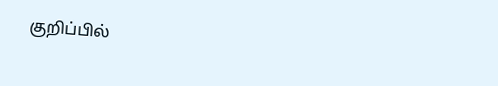குறிப்பில்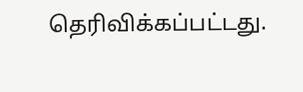தெரிவிக்கப்பட்டது.